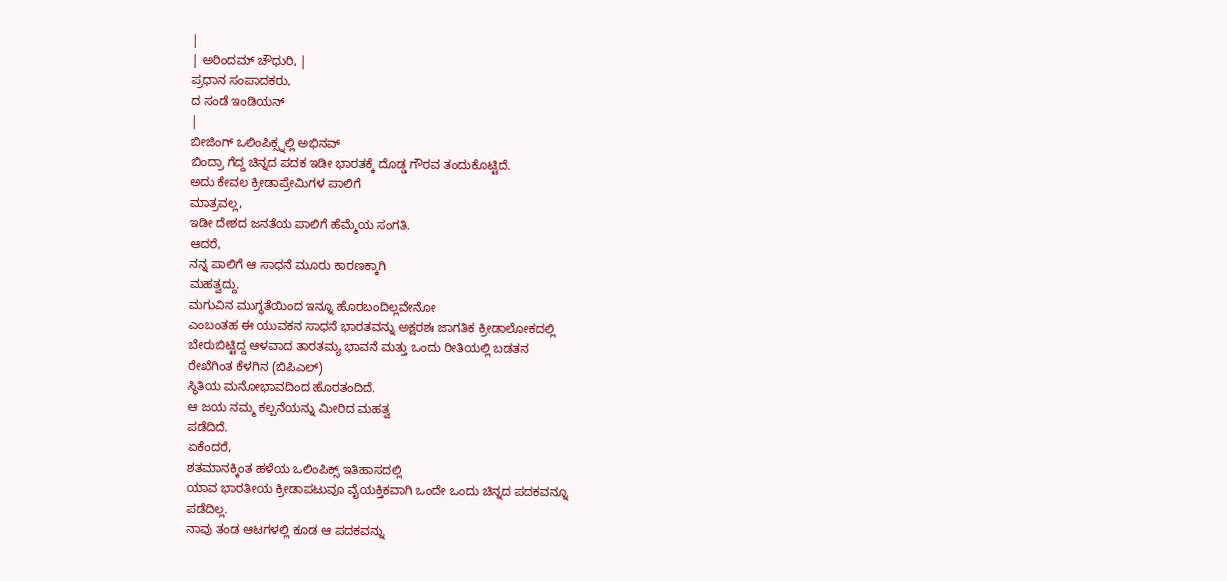|
| ಅರಿಂದಮ್ ಚೌಧುರಿ, |
ಪ್ರಧಾನ ಸಂಪಾದಕರು,
ದ ಸಂಡೆ ಇಂಡಿಯನ್
|
ಬೀಜಿಂಗ್ ಒಲಿಂಪಿಕ್ಸ್ನಲ್ಲಿ ಅಭಿನವ್
ಬಿಂದ್ರಾ ಗೆದ್ದ ಚಿನ್ನದ ಪದಕ ಇಡೀ ಭಾರತಕ್ಕೆ ದೊಡ್ಡ ಗೌರವ ತಂದುಕೊಟ್ಟಿದೆ.
ಅದು ಕೇವಲ ಕ್ರೀಡಾಪ್ರೇಮಿಗಳ ಪಾಲಿಗೆ
ಮಾತ್ರವಲ್ಲ,
ಇಡೀ ದೇಶದ ಜನತೆಯ ಪಾಲಿಗೆ ಹೆಮ್ಮೆಯ ಸಂಗತಿ.
ಆದರೆ,
ನನ್ನ ಪಾಲಿಗೆ ಆ ಸಾಧನೆ ಮೂರು ಕಾರಣಕ್ಕಾಗಿ
ಮಹತ್ವದ್ದು.
ಮಗುವಿನ ಮುಗ್ಧತೆಯಿಂದ ಇನ್ನೂ ಹೊರಬಂದಿಲ್ಲವೇನೋ
ಎಂಬಂತಹ ಈ ಯುವಕನ ಸಾಧನೆ ಭಾರತವನ್ನು ಅಕ್ಷರಶಃ ಜಾಗತಿಕ ಕ್ರೀಡಾಲೋಕದಲ್ಲಿ
ಬೇರುಬಿಟ್ಟಿದ್ದ ಆಳವಾದ ತಾರತಮ್ಯ ಭಾವನೆ ಮತ್ತು ಒಂದು ರೀತಿಯಲ್ಲಿ ಬಡತನ
ರೇಖೆಗಿಂತ ಕೆಳಗಿನ (ಬಿಪಿಎಲ್)
ಸ್ಥಿತಿಯ ಮನೋಭಾವದಿಂದ ಹೊರತಂದಿದೆ.
ಆ ಜಯ ನಮ್ಮ ಕಲ್ಪನೆಯನ್ನು ಮೀರಿದ ಮಹತ್ವ
ಪಡೆದಿದೆ.
ಏಕೆಂದರೆ,
ಶತಮಾನಕ್ಕಿಂತ ಹಳೆಯ ಒಲಿಂಪಿಕ್ಸ್ ಇತಿಹಾಸದಲ್ಲಿ
ಯಾವ ಭಾರತೀಯ ಕ್ರೀಡಾಪಟುವೂ ವೈಯಕ್ತಿಕವಾಗಿ ಒಂದೇ ಒಂದು ಚಿನ್ನದ ಪದಕವನ್ನೂ
ಪಡೆದಿಲ್ಲ.
ನಾವು ತಂಡ ಆಟಗಳಲ್ಲಿ ಕೂಡ ಆ ಪದಕವನ್ನು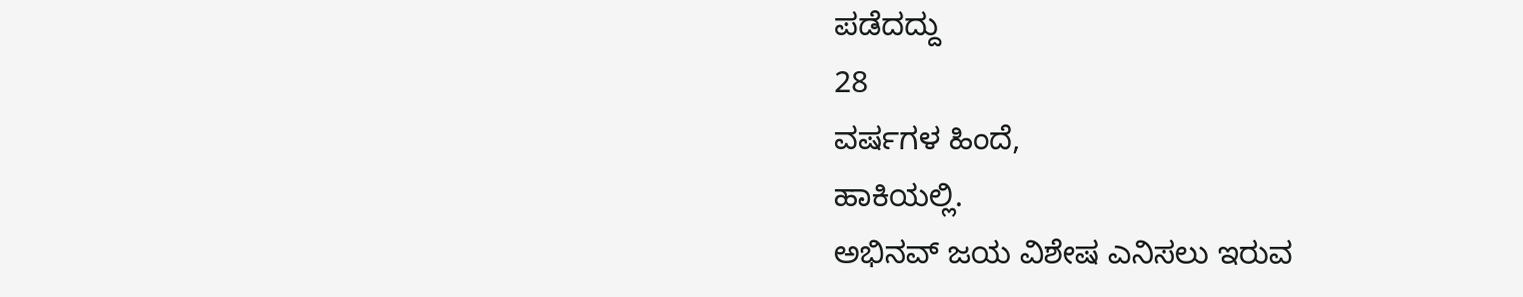ಪಡೆದದ್ದು
28
ವರ್ಷಗಳ ಹಿಂದೆ,
ಹಾಕಿಯಲ್ಲಿ.
ಅಭಿನವ್ ಜಯ ವಿಶೇಷ ಎನಿಸಲು ಇರುವ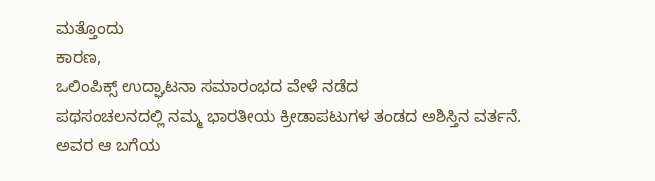ಮತ್ತೊಂದು
ಕಾರಣ,
ಒಲಿಂಪಿಕ್ಸ್ ಉದ್ಘಾಟನಾ ಸಮಾರಂಭದ ವೇಳೆ ನಡೆದ
ಪಥಸಂಚಲನದಲ್ಲಿ ನಮ್ಮ ಭಾರತೀಯ ಕ್ರೀಡಾಪಟುಗಳ ತಂಡದ ಅಶಿಸ್ತಿನ ವರ್ತನೆ.
ಅವರ ಆ ಬಗೆಯ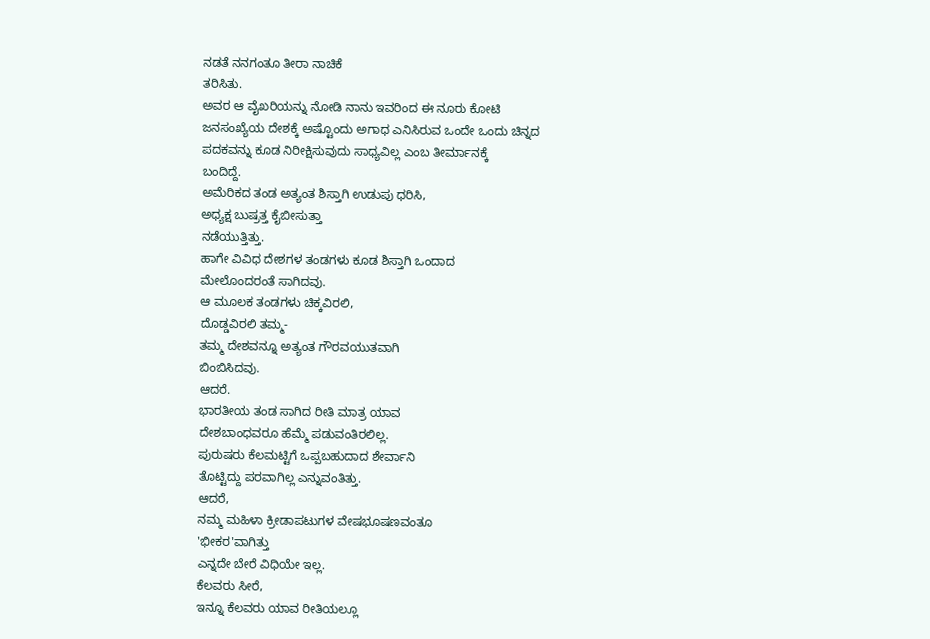ನಡತೆ ನನಗಂತೂ ತೀರಾ ನಾಚಿಕೆ
ತರಿಸಿತು.
ಅವರ ಆ ವೈಖರಿಯನ್ನು ನೋಡಿ ನಾನು ಇವರಿಂದ ಈ ನೂರು ಕೋಟಿ
ಜನಸಂಖ್ಯೆಯ ದೇಶಕ್ಕೆ ಅಷ್ಟೊಂದು ಅಗಾಧ ಎನಿಸಿರುವ ಒಂದೇ ಒಂದು ಚಿನ್ನದ
ಪದಕವನ್ನು ಕೂಡ ನಿರೀಕ್ಷಿಸುವುದು ಸಾಧ್ಯವಿಲ್ಲ ಎಂಬ ತೀರ್ಮಾನಕ್ಕೆ
ಬಂದಿದ್ದೆ.
ಅಮೆರಿಕದ ತಂಡ ಅತ್ಯಂತ ಶಿಸ್ತಾಗಿ ಉಡುಪು ಧರಿಸಿ,
ಅಧ್ಯಕ್ಷ ಬುಷ್ರತ್ತ ಕೈಬೀಸುತ್ತಾ
ನಡೆಯುತ್ತಿತ್ತು.
ಹಾಗೇ ವಿವಿಧ ದೇಶಗಳ ತಂಡಗಳು ಕೂಡ ಶಿಸ್ತಾಗಿ ಒಂದಾದ
ಮೇಲೊಂದರಂತೆ ಸಾಗಿದವು.
ಆ ಮೂಲಕ ತಂಡಗಳು ಚಿಕ್ಕವಿರಲಿ,
ದೊಡ್ಡವಿರಲಿ ತಮ್ಮ-
ತಮ್ಮ ದೇಶವನ್ನೂ ಅತ್ಯಂತ ಗೌರವಯುತವಾಗಿ
ಬಿಂಬಿಸಿದವು.
ಆದರೆ.
ಭಾರತೀಯ ತಂಡ ಸಾಗಿದ ರೀತಿ ಮಾತ್ರ ಯಾವ
ದೇಶಬಾಂಧವರೂ ಹೆಮ್ಮೆ ಪಡುವಂತಿರಲಿಲ್ಲ.
ಪುರುಷರು ಕೆಲಮಟ್ಟಿಗೆ ಒಪ್ಪಬಹುದಾದ ಶೇರ್ವಾನಿ
ತೊಟ್ಟಿದ್ದು ಪರವಾಗಿಲ್ಲ ಎನ್ನುವಂತಿತ್ತು.
ಆದರೆ,
ನಮ್ಮ ಮಹಿಳಾ ಕ್ರೀಡಾಪಟುಗಳ ವೇಷಭೂಷಣವಂತೂ
'ಭೀಕರ'ವಾಗಿತ್ತು
ಎನ್ನದೇ ಬೇರೆ ವಿಧಿಯೇ ಇಲ್ಲ.
ಕೆಲವರು ಸೀರೆ,
ಇನ್ನೂ ಕೆಲವರು ಯಾವ ರೀತಿಯಲ್ಲೂ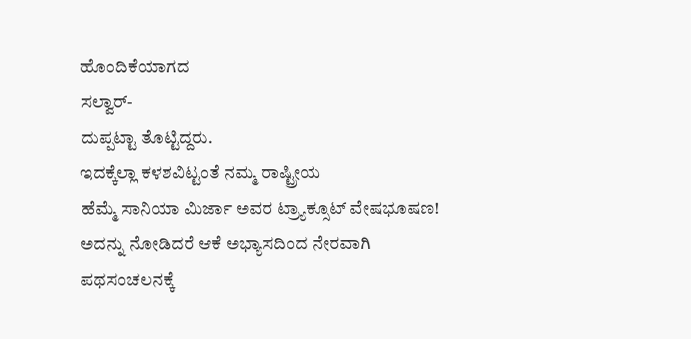ಹೊಂದಿಕೆಯಾಗದ
ಸಲ್ವಾರ್-
ದುಪ್ಪಟ್ಟಾ ತೊಟ್ಟಿದ್ದರು.
ಇದಕ್ಕೆಲ್ಲಾ ಕಳಶವಿಟ್ಟಂತೆ ನಮ್ಮ ರಾಷ್ಟ್ರೀಯ
ಹೆಮ್ಮೆ ಸಾನಿಯಾ ಮಿರ್ಜಾ ಅವರ ಟ್ರ್ಯಾಕ್ಸೂಟ್ ವೇಷಭೂಷಣ!
ಅದನ್ನು ನೋಡಿದರೆ ಆಕೆ ಅಭ್ಯಾಸದಿಂದ ನೇರವಾಗಿ
ಪಥಸಂಚಲನಕ್ಕೆ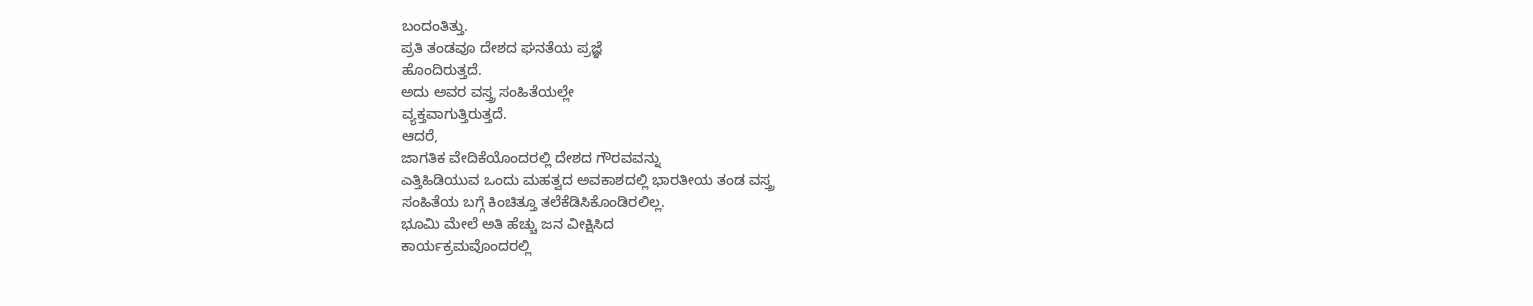ಬಂದಂತಿತ್ತು.
ಪ್ರತಿ ತಂಡವೂ ದೇಶದ ಘನತೆಯ ಪ್ರಜ್ಞೆ
ಹೊಂದಿರುತ್ತದೆ.
ಅದು ಅವರ ವಸ್ತ್ರ ಸಂಹಿತೆಯಲ್ಲೇ
ವ್ಯಕ್ತವಾಗುತ್ತಿರುತ್ತದೆ.
ಆದರೆ,
ಜಾಗತಿಕ ವೇದಿಕೆಯೊಂದರಲ್ಲಿ ದೇಶದ ಗೌರವವನ್ನು
ಎತ್ತಿಹಿಡಿಯುವ ಒಂದು ಮಹತ್ವದ ಅವಕಾಶದಲ್ಲಿ ಭಾರತೀಯ ತಂಡ ವಸ್ತ್ರ
ಸಂಹಿತೆಯ ಬಗ್ಗೆ ಕಿಂಚಿತ್ತೂ ತಲೆಕೆಡಿಸಿಕೊಂಡಿರಲಿಲ್ಲ.
ಭೂಮಿ ಮೇಲೆ ಅತಿ ಹೆಚ್ಚು ಜನ ವೀಕ್ಷಿಸಿದ
ಕಾರ್ಯಕ್ರಮವೊಂದರಲ್ಲಿ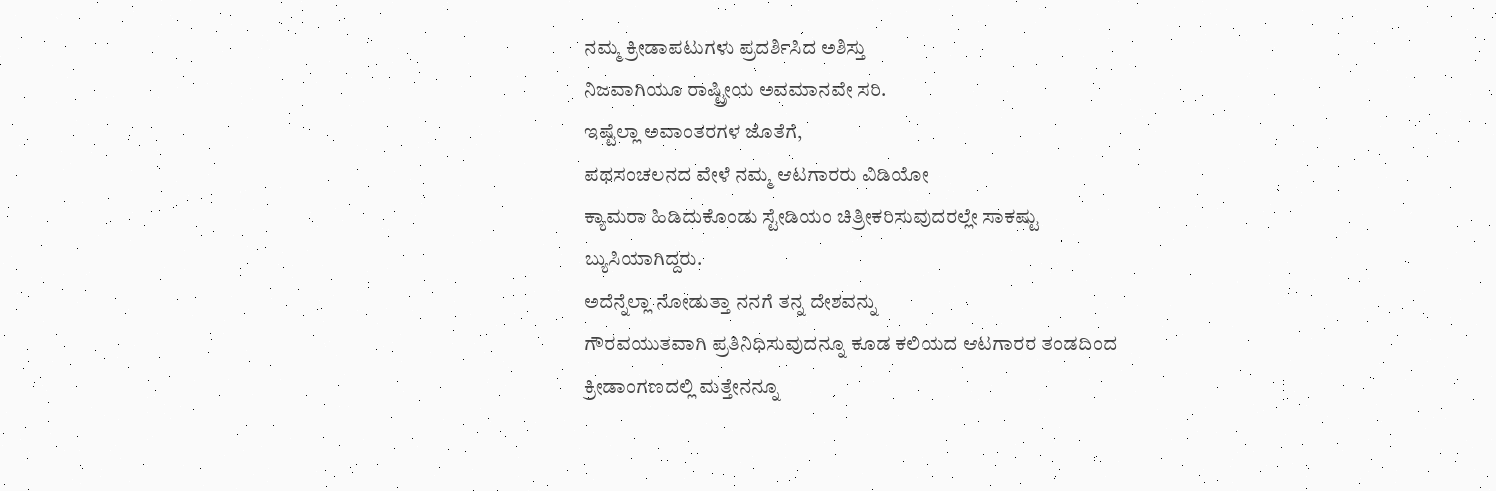ನಮ್ಮ ಕ್ರೀಡಾಪಟುಗಳು ಪ್ರದರ್ಶಿಸಿದ ಅಶಿಸ್ತು
ನಿಜವಾಗಿಯೂ ರಾಷ್ಟ್ರೀಯ ಅವಮಾನವೇ ಸರಿ.
ಇಷ್ಟೆಲ್ಲಾ ಅವಾಂತರಗಳ ಜೊತೆಗೆ,
ಪಥಸಂಚಲನದ ವೇಳೆ ನಮ್ಮ ಆಟಗಾರರು ವಿಡಿಯೋ
ಕ್ಯಾಮರಾ ಹಿಡಿದುಕೊಂಡು ಸ್ಟೇಡಿಯಂ ಚಿತ್ರೀಕರಿಸುವುದರಲ್ಲೇ ಸಾಕಷ್ಟು
ಬ್ಯುಸಿಯಾಗಿದ್ದರು.
ಅದೆನ್ನೆಲ್ಲಾ ನೋಡುತ್ತಾ ನನಗೆ ತನ್ನ ದೇಶವನ್ನು
ಗೌರವಯುತವಾಗಿ ಪ್ರತಿನಿಧಿಸುವುದನ್ನೂ ಕೂಡ ಕಲಿಯದ ಆಟಗಾರರ ತಂಡದಿಂದ
ಕ್ರೀಡಾಂಗಣದಲ್ಲಿ ಮತ್ತೇನನ್ನೂ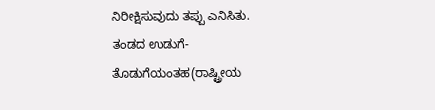ನಿರೀಕ್ಷಿಸುವುದು ತಪ್ಪು ಎನಿಸಿತು.
ತಂಡದ ಉಡುಗೆ-ತೊಡುಗೆಯಂತಹ(ರಾಷ್ಟ್ರೀಯ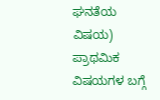ಘನತೆಯ ವಿಷಯ)
ಪ್ರಾಥಮಿಕ ವಿಷಯಗಳ ಬಗ್ಗೆ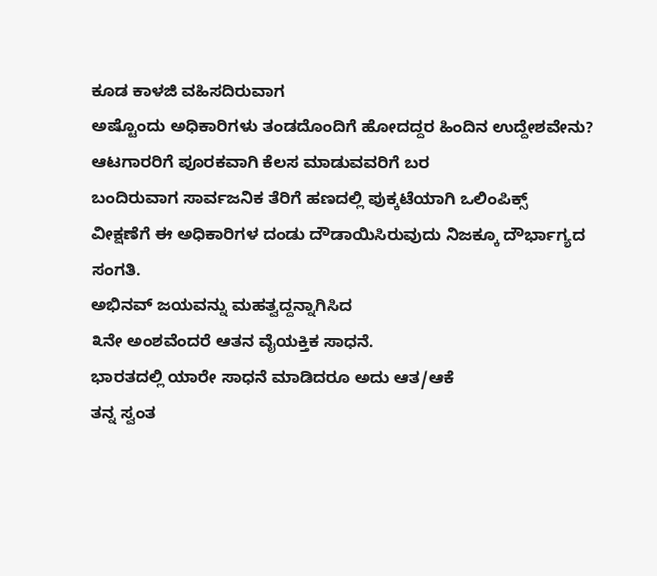ಕೂಡ ಕಾಳಜಿ ವಹಿಸದಿರುವಾಗ
ಅಷ್ಟೊಂದು ಅಧಿಕಾರಿಗಳು ತಂಡದೊಂದಿಗೆ ಹೋದದ್ದರ ಹಿಂದಿನ ಉದ್ದೇಶವೇನು?
ಆಟಗಾರರಿಗೆ ಪೂರಕವಾಗಿ ಕೆಲಸ ಮಾಡುವವರಿಗೆ ಬರ
ಬಂದಿರುವಾಗ ಸಾರ್ವಜನಿಕ ತೆರಿಗೆ ಹಣದಲ್ಲಿ ಪುಕ್ಕಟೆಯಾಗಿ ಒಲಿಂಪಿಕ್ಸ್
ವೀಕ್ಷಣೆಗೆ ಈ ಅಧಿಕಾರಿಗಳ ದಂಡು ದೌಡಾಯಿಸಿರುವುದು ನಿಜಕ್ಕೂ ದೌರ್ಭಾಗ್ಯದ
ಸಂಗತಿ.
ಅಭಿನವ್ ಜಯವನ್ನು ಮಹತ್ವದ್ದನ್ನಾಗಿಸಿದ
೩ನೇ ಅಂಶವೆಂದರೆ ಆತನ ವೈಯಕ್ತಿಕ ಸಾಧನೆ.
ಭಾರತದಲ್ಲಿ ಯಾರೇ ಸಾಧನೆ ಮಾಡಿದರೂ ಅದು ಆತ/ಆಕೆ
ತನ್ನ ಸ್ವಂತ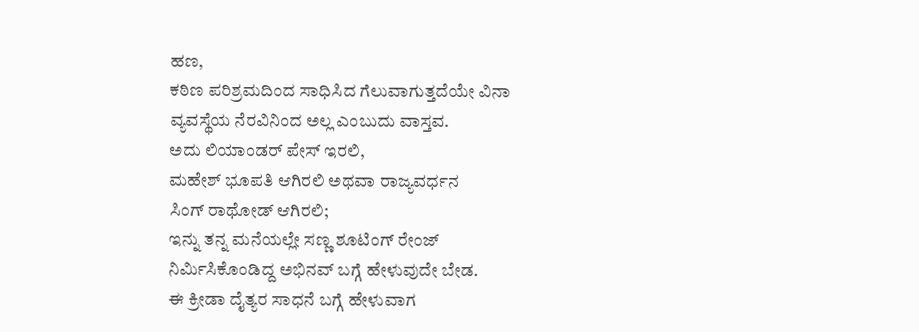ಹಣ,
ಕಠಿಣ ಪರಿಶ್ರಮದಿಂದ ಸಾಧಿಸಿದ ಗೆಲುವಾಗುತ್ತದೆಯೇ ವಿನಾ
ವ್ಯವಸ್ಥೆಯ ನೆರವಿನಿಂದ ಅಲ್ಲ ಎಂಬುದು ವಾಸ್ತವ.
ಅದು ಲಿಯಾಂಡರ್ ಪೇಸ್ ಇರಲಿ,
ಮಹೇಶ್ ಭೂಪತಿ ಆಗಿರಲಿ ಅಥವಾ ರಾಜ್ಯವರ್ಧನ
ಸಿಂಗ್ ರಾಥೋಡ್ ಆಗಿರಲಿ;
ಇನ್ನು ತನ್ನ ಮನೆಯಲ್ಲೇ ಸಣ್ಣ ಶೂಟಿಂಗ್ ರೇಂಜ್
ನಿರ್ಮಿಸಿಕೊಂಡಿದ್ದ ಅಭಿನವ್ ಬಗ್ಗೆ ಹೇಳುವುದೇ ಬೇಡ.
ಈ ಕ್ರೀಡಾ ದೈತ್ಯರ ಸಾಧನೆ ಬಗ್ಗೆ ಹೇಳುವಾಗ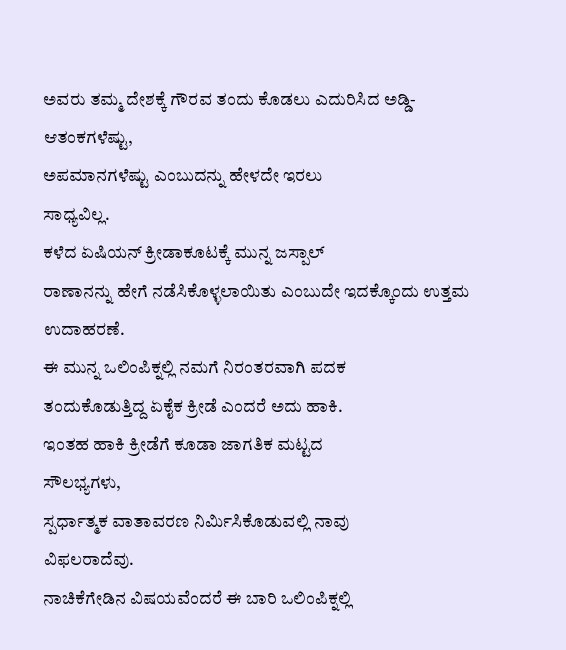ಅವರು ತಮ್ಮ ದೇಶಕ್ಕೆ ಗೌರವ ತಂದು ಕೊಡಲು ಎದುರಿಸಿದ ಅಡ್ಡಿ-
ಆತಂಕಗಳೆಷ್ಟು,
ಅಪಮಾನಗಳೆಷ್ಟು ಎಂಬುದನ್ನು ಹೇಳದೇ ಇರಲು
ಸಾಧ್ಯವಿಲ್ಲ.
ಕಳೆದ ಏಷಿಯನ್ ಕ್ರೀಡಾಕೂಟಕ್ಕೆ ಮುನ್ನ ಜಸ್ಪಾಲ್
ರಾಣಾನನ್ನು ಹೇಗೆ ನಡೆಸಿಕೊಳ್ಳಲಾಯಿತು ಎಂಬುದೇ ಇದಕ್ಕೊಂದು ಉತ್ತಮ
ಉದಾಹರಣೆ.
ಈ ಮುನ್ನ ಒಲಿಂಪಿಕ್ನಲ್ಲಿ ನಮಗೆ ನಿರಂತರವಾಗಿ ಪದಕ
ತಂದುಕೊಡುತ್ತಿದ್ದ ಏಕೈಕ ಕ್ರೀಡೆ ಎಂದರೆ ಅದು ಹಾಕಿ.
ಇಂತಹ ಹಾಕಿ ಕ್ರೀಡೆಗೆ ಕೂಡಾ ಜಾಗತಿಕ ಮಟ್ಟದ
ಸೌಲಭ್ಯಗಳು,
ಸ್ಪರ್ಧಾತ್ಮಕ ವಾತಾವರಣ ನಿರ್ಮಿಸಿಕೊಡುವಲ್ಲಿ ನಾವು
ವಿಫಲರಾದೆವು.
ನಾಚಿಕೆಗೇಡಿನ ವಿಷಯವೆಂದರೆ ಈ ಬಾರಿ ಒಲಿಂಪಿಕ್ನಲ್ಲಿ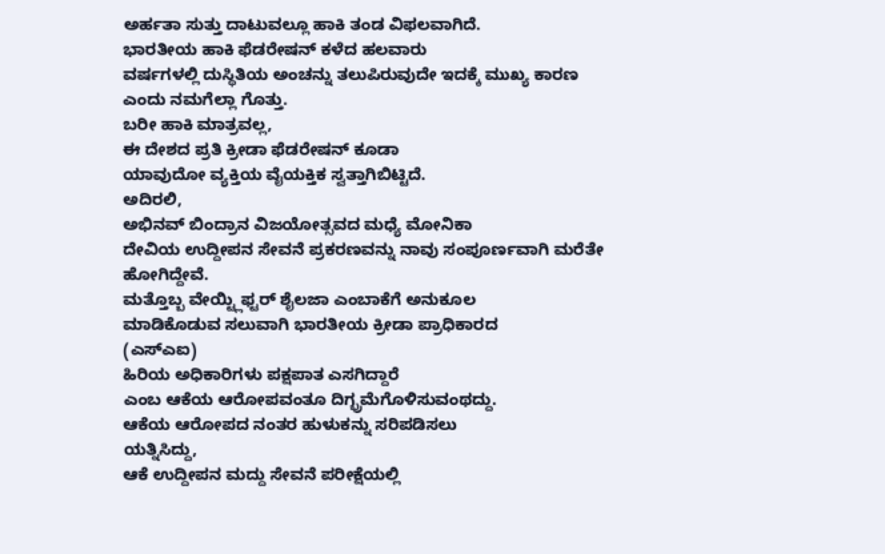ಅರ್ಹತಾ ಸುತ್ತು ದಾಟುವಲ್ಲೂ ಹಾಕಿ ತಂಡ ವಿಫಲವಾಗಿದೆ.
ಭಾರತೀಯ ಹಾಕಿ ಫೆಡರೇಷನ್ ಕಳೆದ ಹಲವಾರು
ವರ್ಷಗಳಲ್ಲಿ ದುಸ್ಥಿತಿಯ ಅಂಚನ್ನು ತಲುಪಿರುವುದೇ ಇದಕ್ಕೆ ಮುಖ್ಯ ಕಾರಣ
ಎಂದು ನಮಗೆಲ್ಲಾ ಗೊತ್ತು.
ಬರೀ ಹಾಕಿ ಮಾತ್ರವಲ್ಲ,
ಈ ದೇಶದ ಪ್ರತಿ ಕ್ರೀಡಾ ಫೆಡರೇಷನ್ ಕೂಡಾ
ಯಾವುದೋ ವ್ಯಕ್ತಿಯ ವೈಯಕ್ತಿಕ ಸ್ವತ್ತಾಗಿಬಿಟ್ಟಿದೆ.
ಅದಿರಲಿ,
ಅಭಿನವ್ ಬಿಂದ್ರಾನ ವಿಜಯೋತ್ಸವದ ಮಧ್ಯೆ ಮೋನಿಕಾ
ದೇವಿಯ ಉದ್ದೀಪನ ಸೇವನೆ ಪ್ರಕರಣವನ್ನು ನಾವು ಸಂಪೂರ್ಣವಾಗಿ ಮರೆತೇ
ಹೋಗಿದ್ದೇವೆ.
ಮತ್ತೊಬ್ಬ ವೇಯ್ಟ್ಲಿಫ್ಟರ್ ಶೈಲಜಾ ಎಂಬಾಕೆಗೆ ಅನುಕೂಲ
ಮಾಡಿಕೊಡುವ ಸಲುವಾಗಿ ಭಾರತೀಯ ಕ್ರೀಡಾ ಪ್ರಾಧಿಕಾರದ
(ಎಸ್ಎಐ)
ಹಿರಿಯ ಅಧಿಕಾರಿಗಳು ಪಕ್ಷಪಾತ ಎಸಗಿದ್ದಾರೆ
ಎಂಬ ಆಕೆಯ ಆರೋಪವಂತೂ ದಿಗ್ಭ್ರಮೆಗೊಳಿಸುವಂಥದ್ದು.
ಆಕೆಯ ಆರೋಪದ ನಂತರ ಹುಳುಕನ್ನು ಸರಿಪಡಿಸಲು
ಯತ್ನಿಸಿದ್ದು,
ಆಕೆ ಉದ್ದೀಪನ ಮದ್ದು ಸೇವನೆ ಪರೀಕ್ಷೆಯಲ್ಲಿ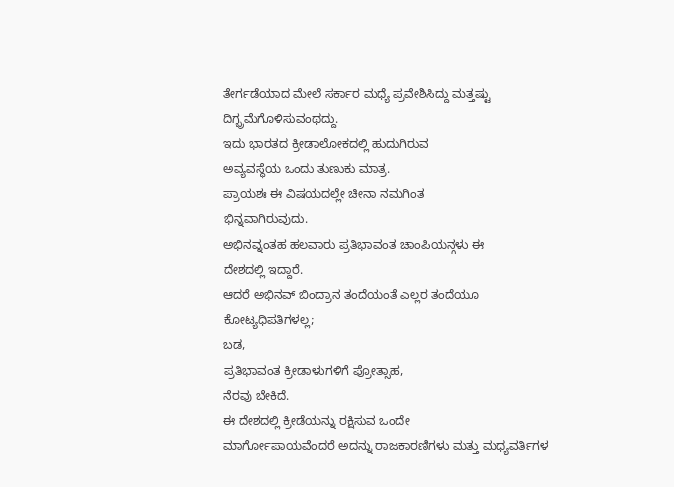ತೇರ್ಗಡೆಯಾದ ಮೇಲೆ ಸರ್ಕಾರ ಮಧ್ಯೆ ಪ್ರವೇಶಿಸಿದ್ದು ಮತ್ತಷ್ಟು
ದಿಗ್ಭ್ರಮೆಗೊಳಿಸುವಂಥದ್ದು.
ಇದು ಭಾರತದ ಕ್ರೀಡಾಲೋಕದಲ್ಲಿ ಹುದುಗಿರುವ
ಅವ್ಯವಸ್ಥೆಯ ಒಂದು ತುಣುಕು ಮಾತ್ರ.
ಪ್ರಾಯಶಃ ಈ ವಿಷಯದಲ್ಲೇ ಚೀನಾ ನಮಗಿಂತ
ಭಿನ್ನವಾಗಿರುವುದು.
ಅಭಿನವ್ನಂತಹ ಹಲವಾರು ಪ್ರತಿಭಾವಂತ ಚಾಂಪಿಯನ್ಗಳು ಈ
ದೇಶದಲ್ಲಿ ಇದ್ದಾರೆ.
ಆದರೆ ಅಭಿನವ್ ಬಿಂದ್ರಾನ ತಂದೆಯಂತೆ ಎಲ್ಲರ ತಂದೆಯೂ
ಕೋಟ್ಯಧಿಪತಿಗಳಲ್ಲ;
ಬಡ,
ಪ್ರತಿಭಾವಂತ ಕ್ರೀಡಾಳುಗಳಿಗೆ ಪ್ರೋತ್ಸಾಹ,
ನೆರವು ಬೇಕಿದೆ.
ಈ ದೇಶದಲ್ಲಿ ಕ್ರೀಡೆಯನ್ನು ರಕ್ಷಿಸುವ ಒಂದೇ
ಮಾರ್ಗೋಪಾಯವೆಂದರೆ ಅದನ್ನು ರಾಜಕಾರಣಿಗಳು ಮತ್ತು ಮಧ್ಯವರ್ತಿಗಳ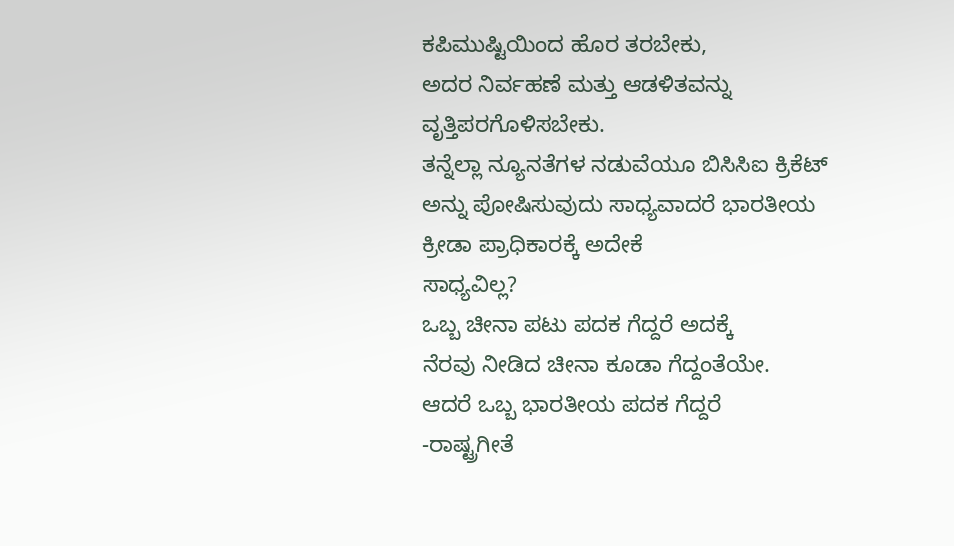ಕಪಿಮುಷ್ಟಿಯಿಂದ ಹೊರ ತರಬೇಕು,
ಅದರ ನಿರ್ವಹಣೆ ಮತ್ತು ಆಡಳಿತವನ್ನು
ವೃತ್ತಿಪರಗೊಳಿಸಬೇಕು.
ತನ್ನೆಲ್ಲಾ ನ್ಯೂನತೆಗಳ ನಡುವೆಯೂ ಬಿಸಿಸಿಐ ಕ್ರಿಕೆಟ್
ಅನ್ನು ಪೋಷಿಸುವುದು ಸಾಧ್ಯವಾದರೆ ಭಾರತೀಯ ಕ್ರೀಡಾ ಪ್ರಾಧಿಕಾರಕ್ಕೆ ಅದೇಕೆ
ಸಾಧ್ಯವಿಲ್ಲ?
ಒಬ್ಬ ಚೀನಾ ಪಟು ಪದಕ ಗೆದ್ದರೆ ಅದಕ್ಕೆ
ನೆರವು ನೀಡಿದ ಚೀನಾ ಕೂಡಾ ಗೆದ್ದಂತೆಯೇ.
ಆದರೆ ಒಬ್ಬ ಭಾರತೀಯ ಪದಕ ಗೆದ್ದರೆ
-ರಾಷ್ಟ್ರಗೀತೆ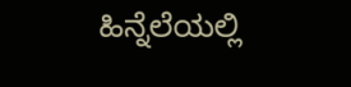ಹಿನ್ನೆಲೆಯಲ್ಲಿ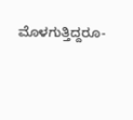ಮೊಳಗುತ್ತಿದ್ದರೂ-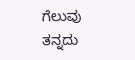ಗೆಲುವು ತನ್ನದು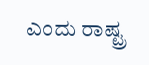ಎಂದು ರಾಷ್ಟ್ರ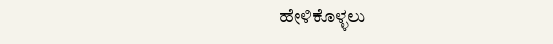ಹೇಳಿಕೊಳ್ಳಲು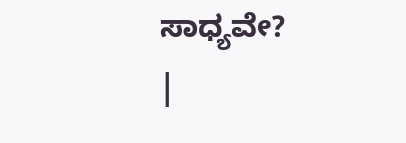ಸಾಧ್ಯವೇ?
|